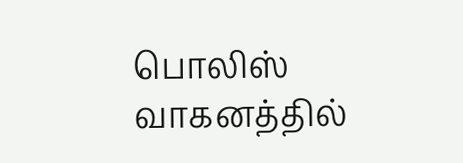பொலிஸ் வாகனத்தில்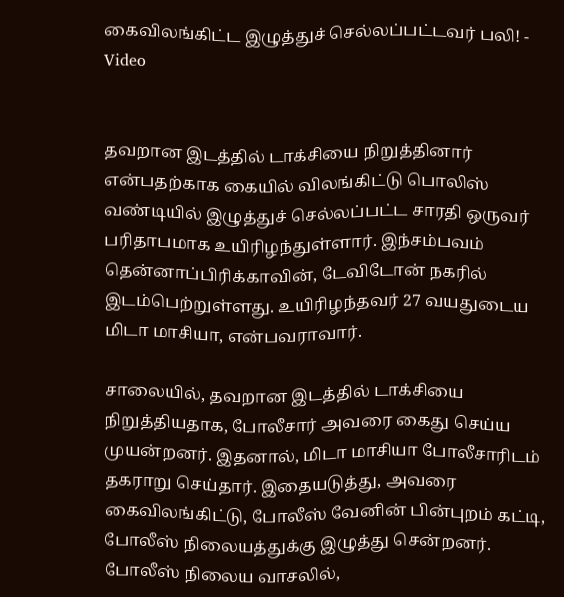கைவிலங்கிட்ட இழுத்துச் செல்லப்பட்டவர் பலி! - Video


தவறான இடத்தில் டாக்சியை நிறுத்தினார் என்பதற்காக கையில் விலங்கிட்டு பொலிஸ் வண்டியில் இழுத்துச் செல்லப்பட்ட சாரதி ஒருவர் பரிதாபமாக உயிரிழந்துள்ளார். இந்சம்பவம் தென்னாப்பிரிக்காவின், டேவிடோன் நகரில் இடம்பெற்றுள்ளது. உயிரிழந்தவர் 27 வயதுடைய மிடா மாசியா, என்பவராவார்.

சாலையில், தவறான இடத்தில் டாக்சியை நிறுத்தியதாக, போலீசார் அவரை கைது செய்ய முயன்றனர். இதனால், மிடா மாசியா போலீசாரிடம் தகராறு செய்தார். இதையடுத்து, அவரை கைவிலங்கிட்டு, போலீஸ் வேனின் பின்புறம் கட்டி, போலீஸ் நிலையத்துக்கு இழுத்து சென்றனர். போலீஸ் நிலைய வாசலில்,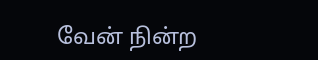வேன் நின்ற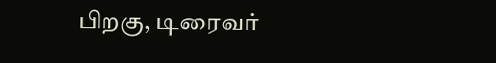பிறகு, டிரைவர்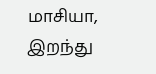மாசியா, இறந்து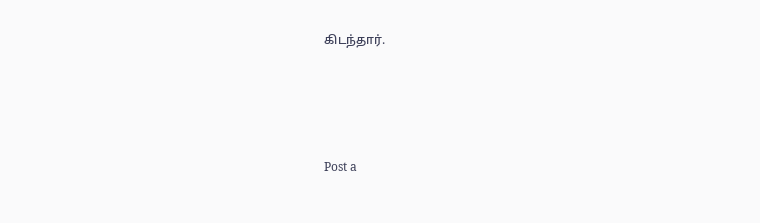கிடந்தார்.




Post a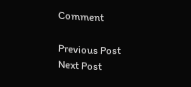Comment

Previous Post Next Post